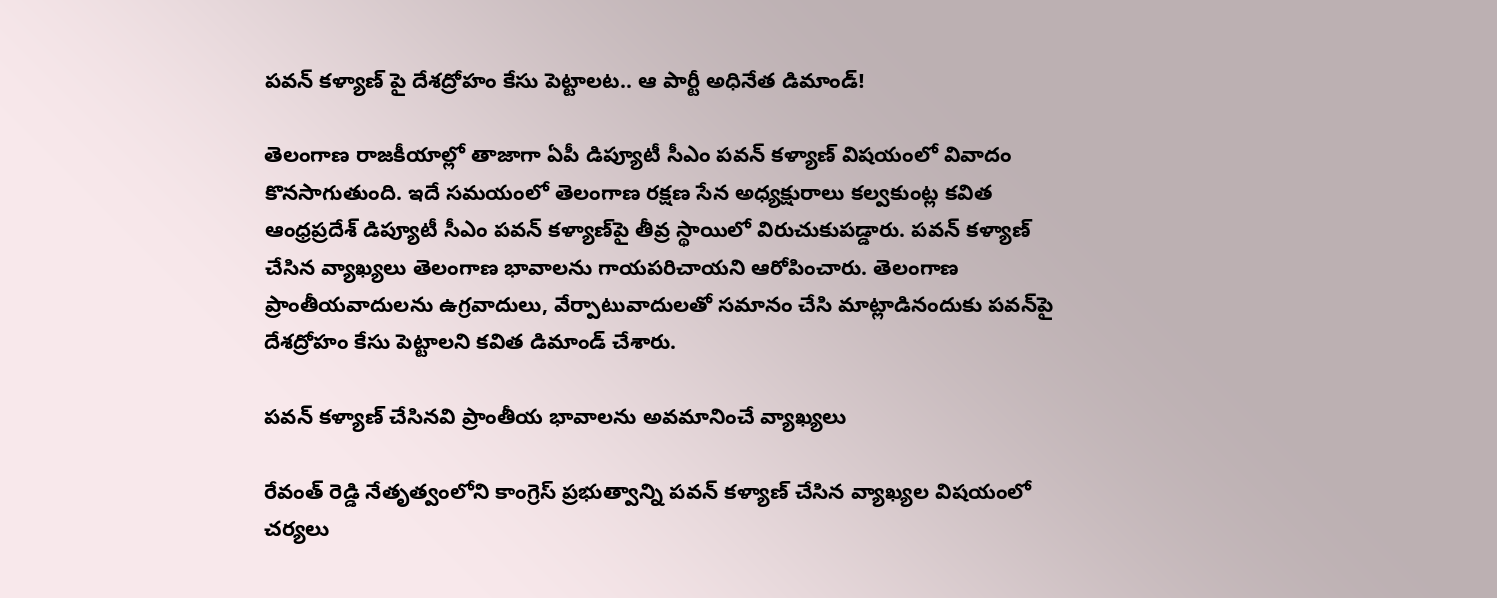పవన్ కళ్యాణ్ పై దేశద్రోహం కేసు పెట్టాలట.. ఆ పార్టీ అధినేత డిమాండ్!

తెలంగాణ రాజకీయాల్లో తాజాగా ఏపీ డిప్యూటీ సీఎం పవన్ కళ్యాణ్ విషయంలో వివాదం కొనసాగుతుంది. ఇదే సమయంలో తెలంగాణ రక్షణ సేన అధ్యక్షురాలు కల్వకుంట్ల కవిత ఆంధ్రప్రదేశ్ డిప్యూటీ సీఎం పవన్ కళ్యాణ్‌పై తీవ్ర స్థాయిలో విరుచుకుపడ్డారు. పవన్ కళ్యాణ్ చేసిన వ్యాఖ్యలు తెలంగాణ భావాలను గాయపరిచాయని ఆరోపించారు. తెలంగాణ ప్రాంతీయవాదులను ఉగ్రవాదులు, వేర్పాటువాదులతో సమానం చేసి మాట్లాడినందుకు పవన్‌పై దేశద్రోహం కేసు పెట్టాలని కవిత డిమాండ్ చేశారు.

పవన్ కళ్యాణ్ చేసినవి ప్రాంతీయ భావాలను అవమానించే వ్యాఖ్యలు

రేవంత్ రెడ్డి నేతృత్వంలోని కాంగ్రెస్ ప్రభుత్వాన్ని పవన్ కళ్యాణ్ చేసిన వ్యాఖ్యల విషయంలో చర్యలు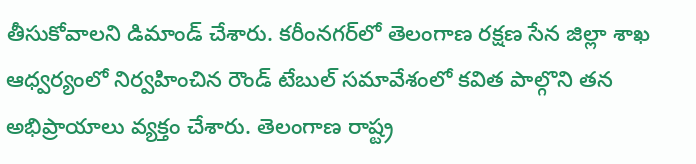తీసుకోవాలని డిమాండ్ చేశారు. కరీంనగర్‌లో తెలంగాణ రక్షణ సేన జిల్లా శాఖ ఆధ్వర్యంలో నిర్వహించిన రౌండ్ టేబుల్ సమావేశంలో కవిత పాల్గొని తన అభిప్రాయాలు వ్యక్తం చేశారు. తెలంగాణ రాష్ట్ర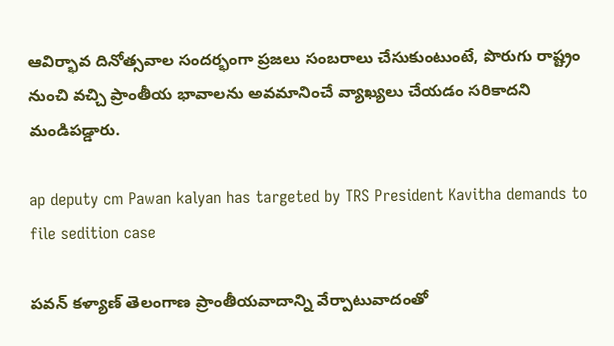ఆవిర్భావ దినోత్సవాల సందర్భంగా ప్రజలు సంబరాలు చేసుకుంటుంటే, పొరుగు రాష్ట్రం నుంచి వచ్చి ప్రాంతీయ భావాలను అవమానించే వ్యాఖ్యలు చేయడం సరికాదని మండిపడ్డారు.

ap deputy cm Pawan kalyan has targeted by TRS President Kavitha demands to file sedition case

పవన్ కళ్యాణ్ తెలంగాణ ప్రాంతీయవాదాన్ని వేర్పాటువాదంతో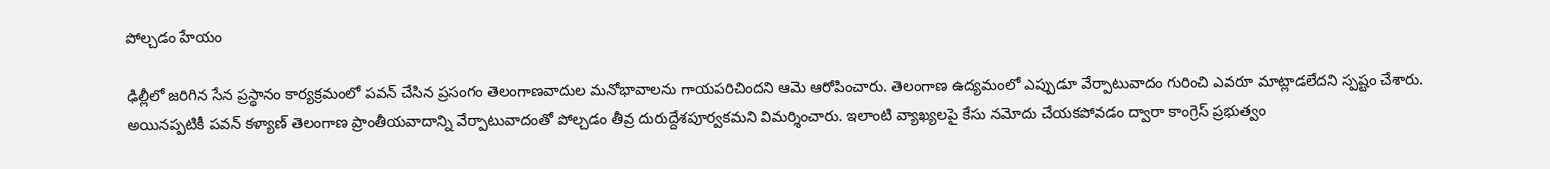పోల్చడం హేయం

ఢిల్లీలో జరిగిన సేన ప్రస్థానం కార్యక్రమంలో పవన్ చేసిన ప్రసంగం తెలంగాణవాదుల మనోభావాలను గాయపరిచిందని ఆమె ఆరోపించారు. తెలంగాణ ఉద్యమంలో ఎప్పుడూ వేర్పాటువాదం గురించి ఎవరూ మాట్లాడలేదని స్పష్టం చేశారు. అయినప్పటికీ పవన్ కళ్యాణ్ తెలంగాణ ప్రాంతీయవాదాన్ని వేర్పాటువాదంతో పోల్చడం తీవ్ర దురుద్దేశపూర్వకమని విమర్శించారు. ఇలాంటి వ్యాఖ్యలపై కేసు నమోదు చేయకపోవడం ద్వారా కాంగ్రెస్ ప్రభుత్వం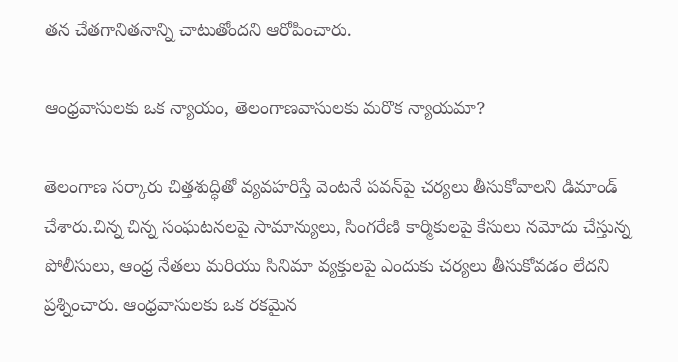తన చేతగానితనాన్ని చాటుతోందని ఆరోపించారు.

ఆంధ్రవాసులకు ఒక న్యాయం, తెలంగాణవాసులకు మరొక న్యాయమా?

తెలంగాణ సర్కారు చిత్తశుద్ధితో వ్యవహరిస్తే వెంటనే పవన్‌పై చర్యలు తీసుకోవాలని డిమాండ్ చేశారు.చిన్న చిన్న సంఘటనలపై సామాన్యులు, సింగరేణి కార్మికులపై కేసులు నమోదు చేస్తున్న పోలీసులు, ఆంధ్ర నేతలు మరియు సినిమా వ్యక్తులపై ఎందుకు చర్యలు తీసుకోవడం లేదని ప్రశ్నించారు. ఆంధ్రవాసులకు ఒక రకమైన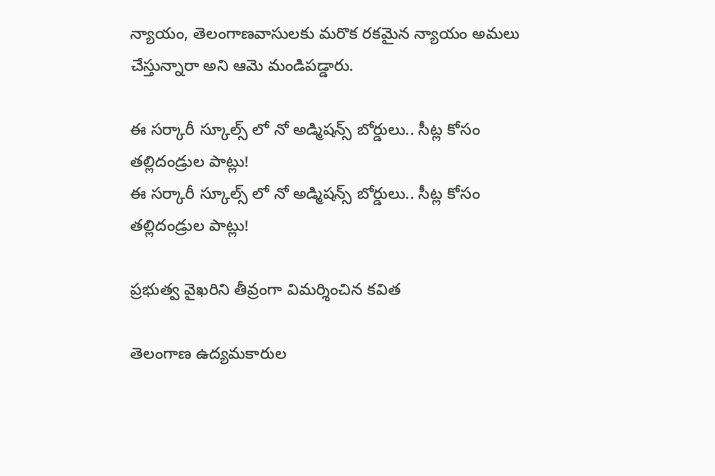న్యాయం, తెలంగాణవాసులకు మరొక రకమైన న్యాయం అమలు చేస్తున్నారా అని ఆమె మండిపడ్డారు.

ఈ సర్కారీ స్కూల్స్ లో నో అడ్మిషన్స్ బోర్డులు.. సీట్ల కోసం తల్లిదండ్రుల పాట్లు!
ఈ సర్కారీ స్కూల్స్ లో నో అడ్మిషన్స్ బోర్డులు.. సీట్ల కోసం తల్లిదండ్రుల పాట్లు!

ప్రభుత్వ వైఖరిని తీవ్రంగా విమర్శించిన కవిత

తెలంగాణ ఉద్యమకారుల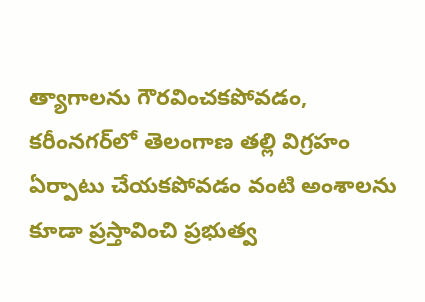త్యాగాలను గౌరవించకపోవడం, కరీంనగర్‌లో తెలంగాణ తల్లి విగ్రహం ఏర్పాటు చేయకపోవడం వంటి అంశాలను కూడా ప్రస్తావించి ప్రభుత్వ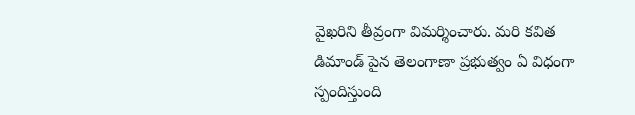వైఖరిని తీవ్రంగా విమర్శించారు. మరి కవిత డిమాండ్ పైన తెలంగాణా ప్రభుత్వం ఏ విధంగా స్పందిస్తుంది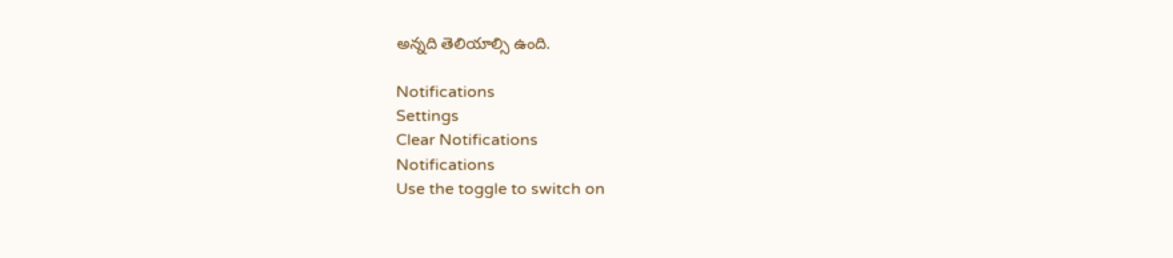అన్నది తెలియాల్సి ఉంది.

Notifications
Settings
Clear Notifications
Notifications
Use the toggle to switch on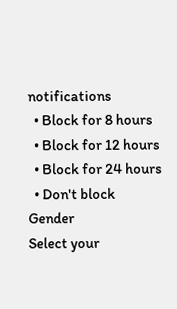notifications
  • Block for 8 hours
  • Block for 12 hours
  • Block for 24 hours
  • Don't block
Gender
Select your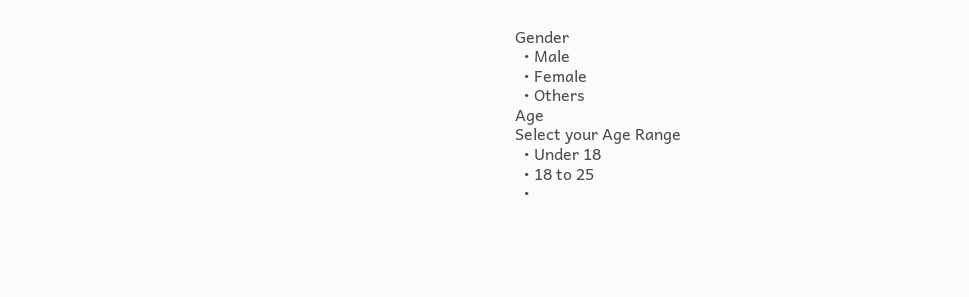Gender
  • Male
  • Female
  • Others
Age
Select your Age Range
  • Under 18
  • 18 to 25
  •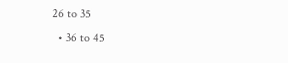26 to 35
  • 36 to 45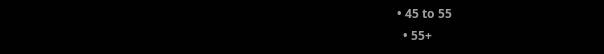• 45 to 55
  • 55+